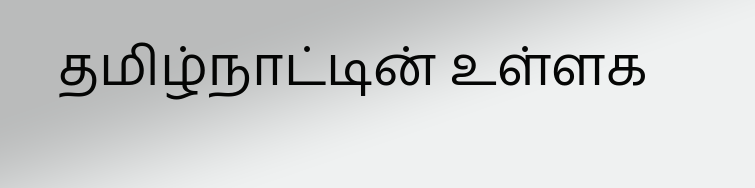தமிழ்நாட்டின் உள்ளக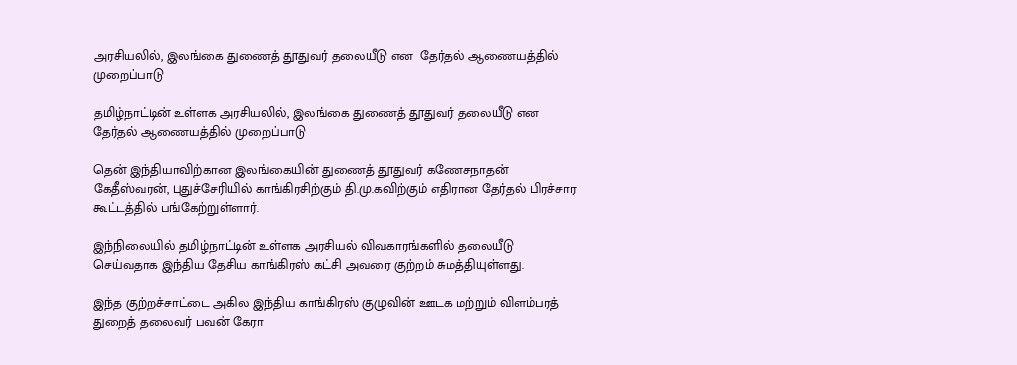அரசியலில், இலங்கை துணைத் தூதுவர் தலையீடு என  தேர்தல் ஆணையத்தில் முறைப்பாடு

தமிழ்நாட்டின் உள்ளக அரசியலில், இலங்கை துணைத் தூதுவர் தலையீடு என தேர்தல் ஆணையத்தில் முறைப்பாடு

தென் இந்தியாவிற்கான இலங்கையின் துணைத் தூதுவர் கணேசநாதன் கேதீஸ்வரன், புதுச்சேரியில் காங்கிரசிற்கும் தி.மு.கவிற்கும் எதிரான தேர்தல் பிரச்சார கூட்டத்தில் பங்கேற்றுள்ளார்.

இந்நிலையில் தமிழ்நாட்டின் உள்ளக அரசியல் விவகாரங்களில் தலையீடு செய்வதாக இந்திய தேசிய காங்கிரஸ் கட்சி அவரை குற்றம் சுமத்தியுள்ளது.

இந்த குற்றச்சாட்டை அகில இந்திய காங்கிரஸ் குழுவின் ஊடக மற்றும் விளம்பரத் துறைத் தலைவர் பவன் கேரா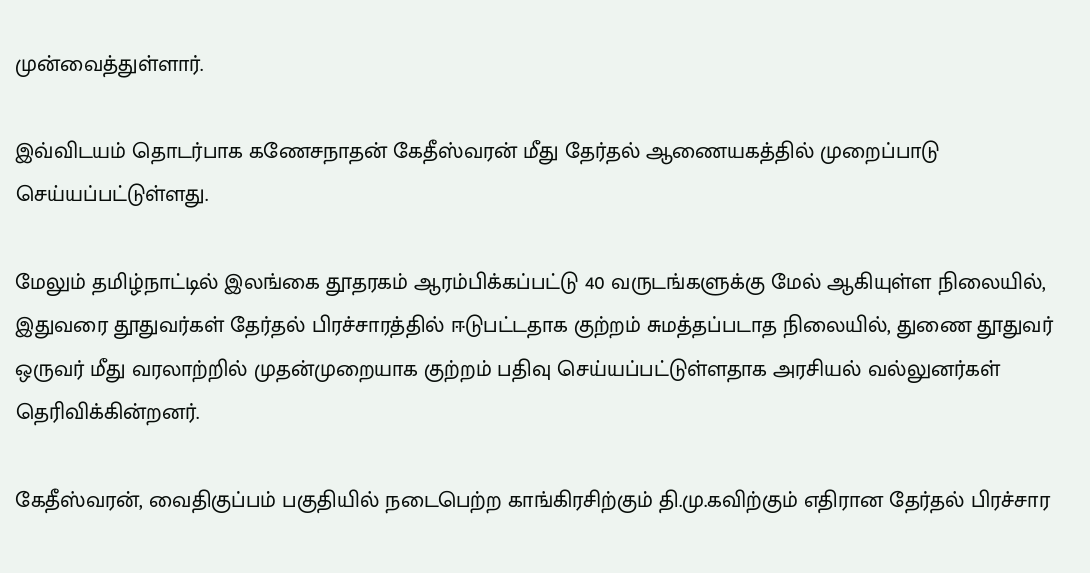முன்வைத்துள்ளார்.

இவ்விடயம் தொடர்பாக கணேசநாதன் கேதீஸ்வரன் மீது தேர்தல் ஆணையகத்தில் முறைப்பாடு செய்யப்பட்டுள்ளது.

மேலும் தமிழ்நாட்டில் இலங்கை தூதரகம் ஆரம்பிக்கப்பட்டு 40 வருடங்களுக்கு மேல் ஆகியுள்ள நிலையில், இதுவரை தூதுவர்கள் தேர்தல் பிரச்சாரத்தில் ஈடுபட்டதாக குற்றம் சுமத்தப்படாத நிலையில், துணை தூதுவர் ஒருவர் மீது வரலாற்றில் முதன்முறையாக குற்றம் பதிவு செய்யப்பட்டுள்ளதாக அரசியல் வல்லுனர்கள் தெரிவிக்கின்றனர்.

கேதீஸ்வரன், வைதிகுப்பம் பகுதியில் நடைபெற்ற காங்கிரசிற்கும் தி.மு.கவிற்கும் எதிரான தேர்தல் பிரச்சார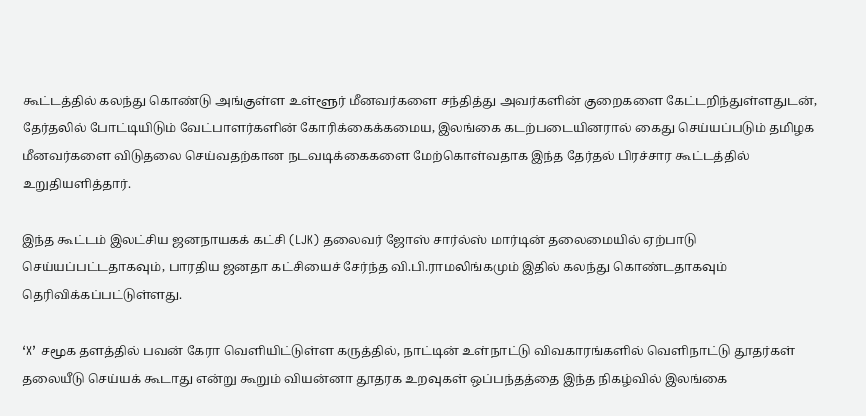கூட்டத்தில் கலந்து கொண்டு அங்குள்ள உள்ளூர் மீனவர்களை சந்தித்து அவர்களின் குறைகளை கேட்டறிந்துள்ளதுடன், தேர்தலில் போட்டியிடும் வேட்பாளர்களின் கோரிக்கைக்கமைய, இலங்கை கடற்படையினரால் கைது செய்யப்படும் தமிழக மீனவர்களை விடுதலை செய்வதற்கான நடவடிக்கைகளை மேற்கொள்வதாக இந்த தேர்தல் பிரச்சார கூட்டத்தில் உறுதியளித்தார்.

இந்த கூட்டம் இலட்சிய ஜனநாயகக் கட்சி (LJK) தலைவர் ஜோஸ் சார்ல்ஸ் மார்டின் தலைமையில் ஏற்பாடு செய்யப்பட்டதாகவும், பாரதிய ஜனதா கட்சியைச் சேர்ந்த வி.பி.ராமலிங்கமும் இதில் கலந்து கொண்டதாகவும் தெரிவிக்கப்பட்டுள்ளது.

‘X’ சமூக தளத்தில் பவன் கேரா வெளியிட்டுள்ள கருத்தில், நாட்டின் உள்நாட்டு விவகாரங்களில் வெளிநாட்டு தூதர்கள் தலையீடு செய்யக் கூடாது என்று கூறும் வியன்னா தூதரக உறவுகள் ஒப்பந்தத்தை இந்த நிகழ்வில் இலங்கை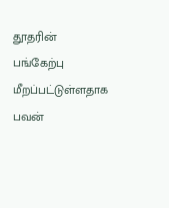தூதரின் பங்கேற்பு மீறப்பட்டுள்ளதாக பவன்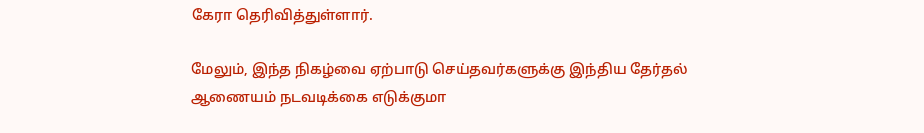கேரா தெரிவித்துள்ளார்.

மேலும், இந்த நிகழ்வை ஏற்பாடு செய்தவர்களுக்கு இந்திய தேர்தல் ஆணையம் நடவடிக்கை எடுக்குமா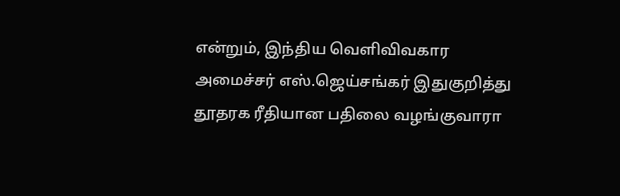என்றும், இந்திய வெளிவிவகார அமைச்சர் எஸ்.ஜெய்சங்கர் இதுகுறித்து தூதரக ரீதியான பதிலை வழங்குவாரா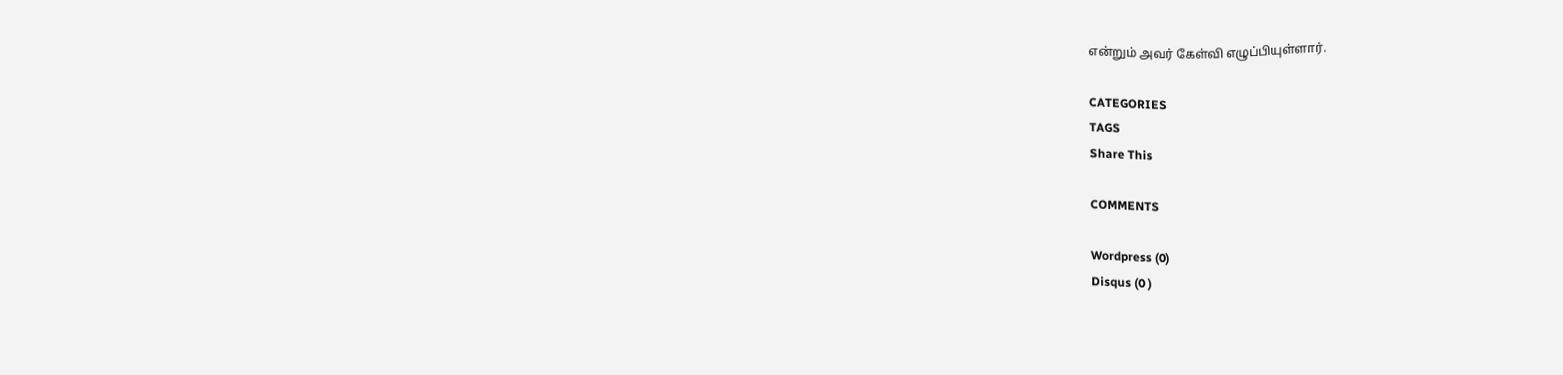என்றும் அவர் கேள்வி எழுப்பியுள்ளார்.

CATEGORIES
TAGS
Share This

COMMENTS

Wordpress (0)
Disqus (0 )